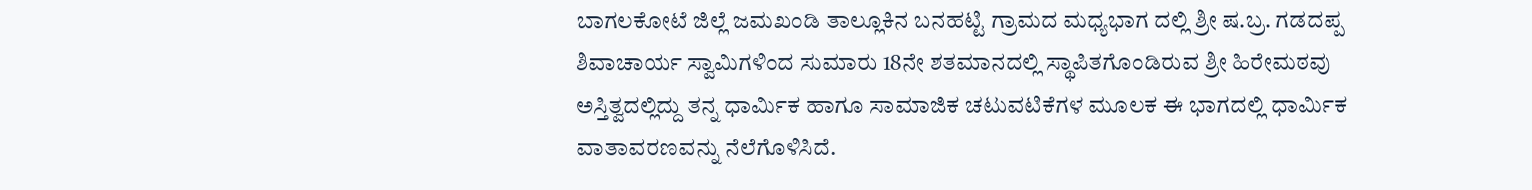ಬಾಗಲಕೋಟೆ ಜಿಲ್ಲೆ ಜಮಖಂಡಿ ತಾಲ್ಲೂಕಿನ ಬನಹಟ್ಟಿ ಗ್ರಾಮದ ಮಧ್ಯಭಾಗ ದಲ್ಲಿ ಶ್ರೀ ಷ.ಬ್ರ. ಗಡದಪ್ಪ ಶಿವಾಚಾರ್ಯ ಸ್ವಾಮಿಗಳಿಂದ ಸುಮಾರು 18ನೇ ಶತಮಾನದಲ್ಲಿ ಸ್ಥಾಪಿತಗೊಂಡಿರುವ ಶ್ರೀ ಹಿರೇಮಠವು ಅಸ್ತಿತ್ವದಲ್ಲಿದ್ದು ತನ್ನ ಧಾರ್ಮಿಕ ಹಾಗೂ ಸಾಮಾಜಿಕ ಚಟುವಟಿಕೆಗಳ ಮೂಲಕ ಈ ಭಾಗದಲ್ಲಿ ಧಾರ್ಮಿಕ ವಾತಾವರಣವನ್ನು ನೆಲೆಗೊಳಿಸಿದೆ.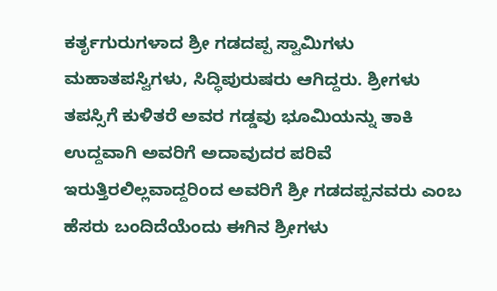ಕರ್ತೃಗುರುಗಳಾದ ಶ್ರೀ ಗಡದಪ್ಪ ಸ್ವಾಮಿಗಳು ಮಹಾತಪಸ್ವಿಗಳು, ಸಿದ್ಧಿಪುರುಷರು ಆಗಿದ್ದರು. ಶ್ರೀಗಳು ತಪಸ್ಸಿಗೆ ಕುಳಿತರೆ ಅವರ ಗಡ್ಡವು ಭೂಮಿಯನ್ನು ತಾಕಿ ಉದ್ದವಾಗಿ ಅವರಿಗೆ ಅದಾವುದರ ಪರಿವೆ ಇರುತ್ತಿರಲಿಲ್ಲವಾದ್ದರಿಂದ ಅವರಿಗೆ ಶ್ರೀ ಗಡದಪ್ಪನವರು ಎಂಬ ಹೆಸರು ಬಂದಿದೆಯೆಂದು ಈಗಿನ ಶ್ರೀಗಳು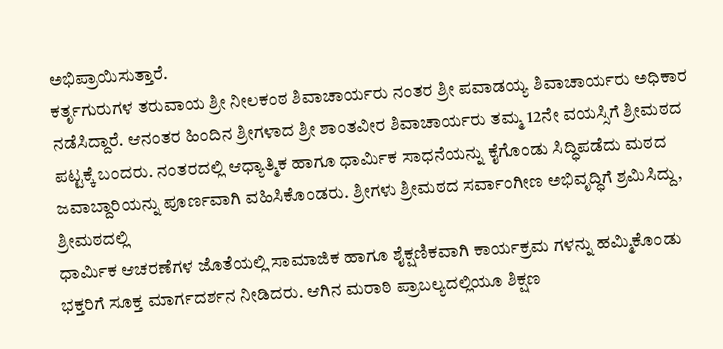ಅಭಿಪ್ರಾಯಿಸುತ್ತಾರೆ.
ಕರ್ತೃಗುರುಗಳ ತರುವಾಯ ಶ್ರೀ ನೀಲಕಂಠ ಶಿವಾಚಾರ್ಯರು ನಂತರ ಶ್ರೀ ಪವಾಡಯ್ಯ ಶಿವಾಚಾರ್ಯರು ಅಧಿಕಾರ ನಡೆಸಿದ್ದಾರೆ. ಆನಂತರ ಹಿಂದಿನ ಶ್ರೀಗಳಾದ ಶ್ರೀ ಶಾಂತವೀರ ಶಿವಾಚಾರ್ಯರು ತಮ್ಮ 12ನೇ ವಯಸ್ಸಿಗೆ ಶ್ರೀಮಠದ ಪಟ್ಟಕ್ಕೆ ಬಂದರು. ನಂತರದಲ್ಲಿ ಆಧ್ಯಾತ್ಮಿಕ ಹಾಗೂ ಧಾರ್ಮಿಕ ಸಾಧನೆಯನ್ನು ಕೈಗೊಂಡು ಸಿದ್ಧಿಪಡೆದು ಮಠದ
ಜವಾಬ್ದಾರಿಯನ್ನು ಪೂರ್ಣವಾಗಿ ವಹಿಸಿಕೊಂಡರು. ಶ್ರೀಗಳು ಶ್ರೀಮಠದ ಸರ್ವಾಂಗೀಣ ಅಭಿವೃದ್ಧಿಗೆ ಶ್ರಮಿಸಿದ್ದು, ಶ್ರೀಮಠದಲ್ಲಿ
ಧಾರ್ಮಿಕ ಆಚರಣೆಗಳ ಜೊತೆಯಲ್ಲಿ ಸಾಮಾಜಿಕ ಹಾಗೂ ಶೈಕ್ಷಣಿಕವಾಗಿ ಕಾರ್ಯಕ್ರಮ ಗಳನ್ನು ಹಮ್ಮಿಕೊಂಡು ಭಕ್ತರಿಗೆ ಸೂಕ್ತ ಮಾರ್ಗದರ್ಶನ ನೀಡಿದರು. ಆಗಿನ ಮರಾಠಿ ಪ್ರಾಬಲ್ಯದಲ್ಲಿಯೂ ಶಿಕ್ಷಣ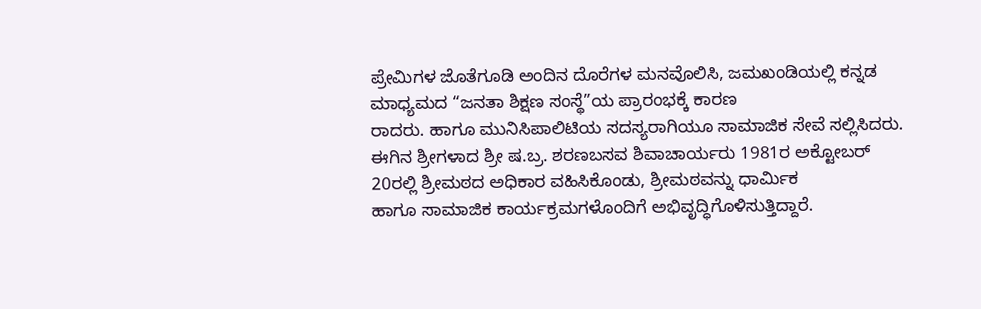ಪ್ರೇಮಿಗಳ ಜೊತೆಗೂಡಿ ಅಂದಿನ ದೊರೆಗಳ ಮನವೊಲಿಸಿ, ಜಮಖಂಡಿಯಲ್ಲಿ ಕನ್ನಡ ಮಾಧ್ಯಮದ “ಜನತಾ ಶಿಕ್ಷಣ ಸಂಸ್ಥೆ”ಯ ಪ್ರಾರಂಭಕ್ಕೆ ಕಾರಣ
ರಾದರು. ಹಾಗೂ ಮುನಿಸಿಪಾಲಿಟಿಯ ಸದಸ್ಯರಾಗಿಯೂ ಸಾಮಾಜಿಕ ಸೇವೆ ಸಲ್ಲಿಸಿದರು. ಈಗಿನ ಶ್ರೀಗಳಾದ ಶ್ರೀ ಷ.ಬ್ರ. ಶರಣಬಸವ ಶಿವಾಚಾರ್ಯರು 1981ರ ಅಕ್ಟೋಬರ್ 20ರಲ್ಲಿ ಶ್ರೀಮಠದ ಅಧಿಕಾರ ವಹಿಸಿಕೊಂಡು, ಶ್ರೀಮಠವನ್ನು ಧಾರ್ಮಿಕ
ಹಾಗೂ ಸಾಮಾಜಿಕ ಕಾರ್ಯಕ್ರಮಗಳೊಂದಿಗೆ ಅಭಿವೃದ್ಧಿಗೊಳಿಸುತ್ತಿದ್ದಾರೆ.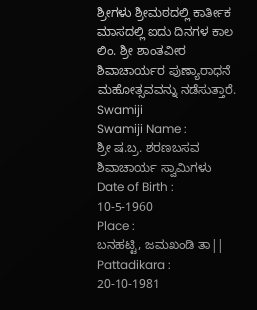ಶ್ರೀಗಳು ಶ್ರೀಮಠದಲ್ಲಿ ಕಾರ್ತೀಕ ಮಾಸದಲ್ಲಿ ಐದು ದಿನಗಳ ಕಾಲ ಲಿಂ. ಶ್ರೀ ಶಾಂತವೀರ ಶಿವಾಚಾರ್ಯರ ಪುಣ್ಯಾರಾಧನೆ ಮಹೋತ್ಸವವನ್ನು ನಡೆಸುತ್ತಾರೆ.
Swamiji
Swamiji Name :
ಶ್ರೀ ಷ.ಬ್ರ. ಶರಣಬಸವ ಶಿವಾಚಾರ್ಯ ಸ್ವಾಮಿಗಳು
Date of Birth :
10-5-1960
Place :
ಬನಹಟ್ಟಿ, ಜಮಖಂಡಿ ತಾ||
Pattadikara :
20-10-1981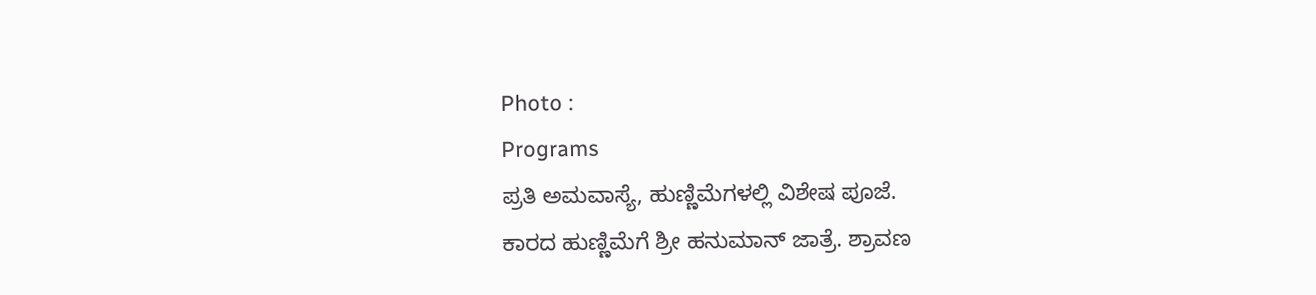Photo :
Programs
ಪ್ರತಿ ಅಮವಾಸ್ಯೆ, ಹುಣ್ಣಿಮೆಗಳಲ್ಲಿ ವಿಶೇಷ ಪೂಜೆ.
ಕಾರದ ಹುಣ್ಣಿಮೆಗೆ ಶ್ರೀ ಹನುಮಾನ್ ಜಾತ್ರೆ. ಶ್ರಾವಣ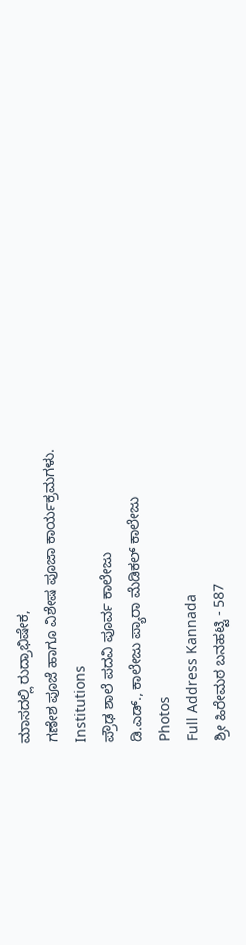ಮಾಸದಲ್ಲಿ ರುದ್ರಾಭಿಷೇಕ,
ಗಣೇಶ ಪೂಜೆ ಹಾಗೂ ವಿಶೇಷ ಪೂಜಾ ಕಾರ್ಯಕ್ರಮಗಳು.
Institutions
ಪ್ರೌಢ ಶಾಲೆ ಪದವಿ ಪೂರ್ವ ಕಾಲೇಜು
ಡಿ.ಎಡ್., ಕಾಲೇಜು ಪ್ಯಾರಾ ಮೆಡಿಕಲ್ ಕಾಲೇಜು
Photos
Full Address Kannada
ಶ್ರೀ ಹಿರೇಮಠ ಬನಹಟ್ಟಿ - 587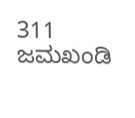311 ಜಮಖಂಡಿ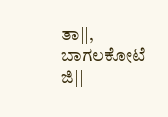ತಾ||, ಬಾಗಲಕೋಟೆ ಜಿ||